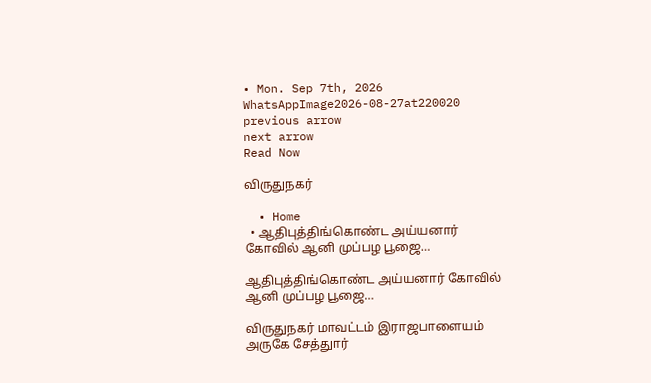• Mon. Sep 7th, 2026
WhatsAppImage2026-08-27at220020
previous arrow
next arrow
Read Now

விருதுநகர்

  • Home
  • ஆதிபுத்திங்கொண்ட அய்யனார் கோவில் ஆனி முப்பழ பூஜை…

ஆதிபுத்திங்கொண்ட அய்யனார் கோவில் ஆனி முப்பழ பூஜை…

விருதுநகர் மாவட்டம் இராஜபாளையம் அருகே சேத்துார்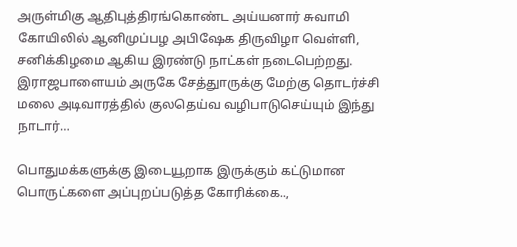அருள்மிகு ஆதிபுத்திரங்கொண்ட அய்யனார் சுவாமி கோயிலில் ஆனிமுப்பழ அபிஷேக திருவிழா வெள்ளி, சனிக்கிழமை ஆகிய இரண்டு நாட்கள் நடைபெற்றது. இராஜபாளையம் அருகே சேத்துாருக்கு மேற்கு தொடர்ச்சி மலை அடிவாரத்தில் குலதெய்வ வழிபாடுசெய்யும் இந்து நாடார்…

பொதுமக்களுக்கு இடையூறாக இருக்கும் கட்டுமான பொருட்களை அப்புறப்படுத்த கோரிக்கை..,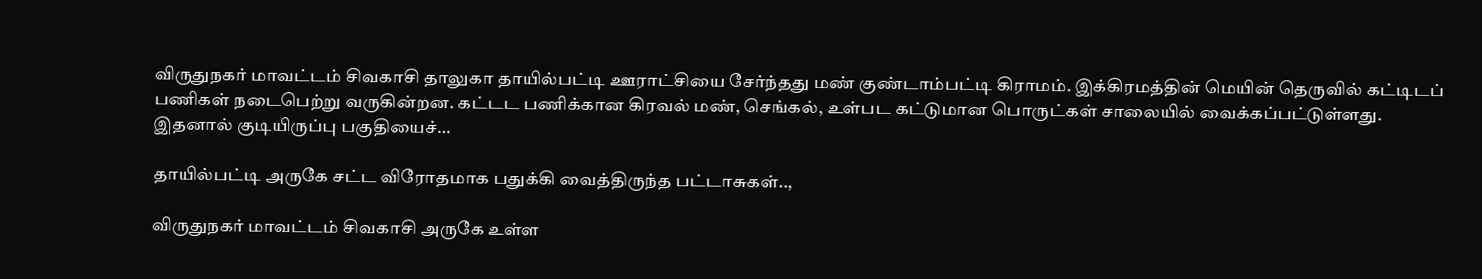விருதுநகர் மாவட்டம் சிவகாசி தாலுகா தாயில்பட்டி ஊராட்சியை சேர்ந்தது மண் குண்டாம்பட்டி கிராமம். இக்கிரமத்தின் மெயின் தெருவில் கட்டிடப் பணிகள் நடைபெற்று வருகின்றன. கட்டட பணிக்கான கிரவல் மண், செங்கல், உள்பட கட்டுமான பொருட்கள் சாலையில் வைக்கப்பட்டுள்ளது. இதனால் குடியிருப்பு பகுதியைச்…

தாயில்பட்டி அருகே சட்ட விரோதமாக பதுக்கி வைத்திருந்த பட்டாசுகள்..,

விருதுநகர் மாவட்டம் சிவகாசி அருகே உள்ள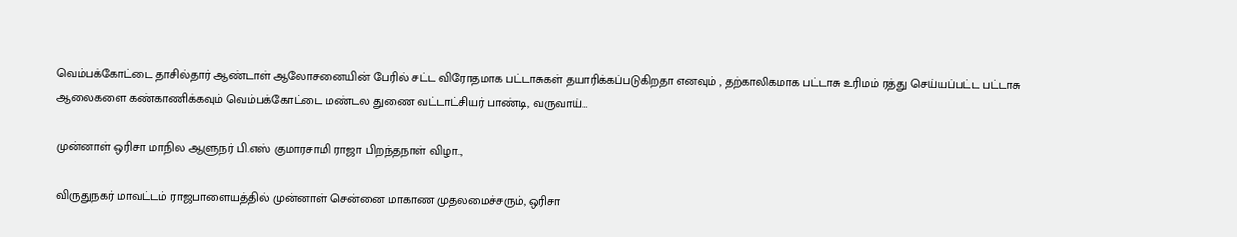வெம்பக்கோட்டை தாசில்தார் ஆண்டாள் ஆலோசனையின் பேரில் சட்ட விரோதமாக பட்டாசுகள் தயாரிக்கப்படுகிறதா எனவும் , தற்காலிகமாக பட்டாசு உரிமம் ரத்து செய்யப்பட்ட பட்டாசு ஆலைகளை கண்காணிக்கவும் வெம்பக்கோட்டை மண்டல துணை வட்டாட்சியர் பாண்டி, வருவாய்…

முன்னாள் ஒரிசா மாநில ஆளுநர் பி.எஸ் குமாரசாமி ராஜா பிறந்தநாள் விழா..,

விருதுநகர் மாவட்டம் ராஜபாளையத்தில் முன்னாள் சென்னை மாகாண முதலமைச்சரும், ஒரிசா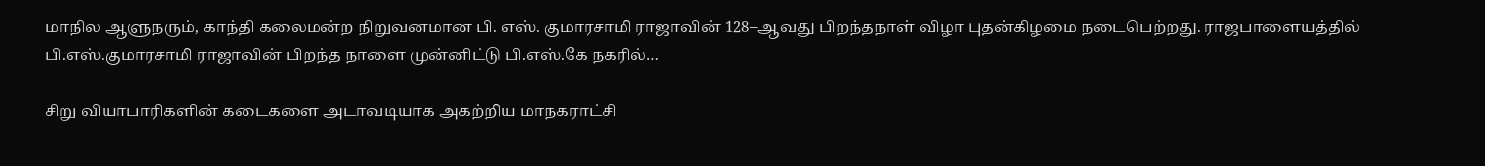மாநில ஆளுநரும், காந்தி கலைமன்ற நிறுவனமான பி. எஸ். குமாரசாமி ராஜாவின் 128–ஆவது பிறந்தநாள் விழா புதன்கிழமை நடைபெற்றது. ராஜபாளையத்தில் பி.எஸ்.குமாரசாமி ராஜாவின் பிறந்த நாளை முன்னிட்டு பி.எஸ்.கே நகரில்…

சிறு வியாபாரிகளின் கடைகளை அடாவடியாக அகற்றிய மாநகராட்சி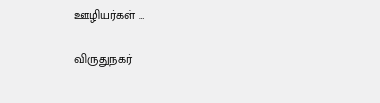ஊழியர்கள் …

விருதுநகர்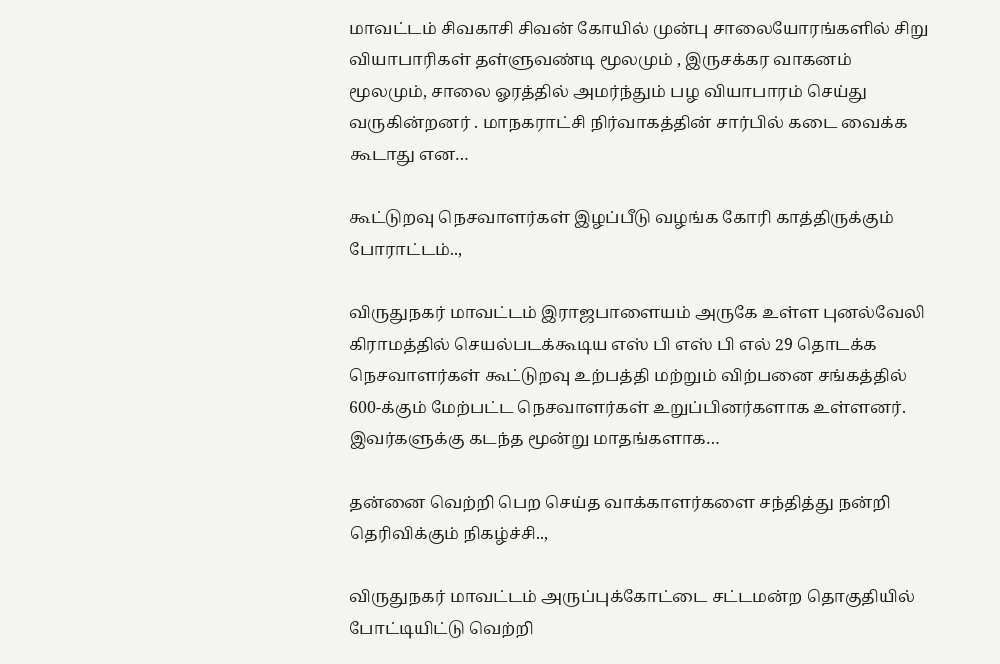மாவட்டம் சிவகாசி சிவன் கோயில் முன்பு சாலையோரங்களில் சிறு வியாபாரிகள் தள்ளுவண்டி மூலமும் , இருசக்கர வாகனம் மூலமும், சாலை ஓரத்தில் அமர்ந்தும் பழ வியாபாரம் செய்து வருகின்றனர் . மாநகராட்சி நிர்வாகத்தின் சார்பில் கடை வைக்க கூடாது என…

கூட்டுறவு நெசவாளர்கள் இழப்பீடு வழங்க கோரி காத்திருக்கும் போராட்டம்..,

விருதுநகர் மாவட்டம் இராஜபாளையம் அருகே உள்ள புனல்வேலி கிராமத்தில் செயல்படக்கூடிய எஸ் பி எஸ் பி எல் 29 தொடக்க நெசவாளர்கள் கூட்டுறவு உற்பத்தி மற்றும் விற்பனை சங்கத்தில் 600-க்கும் மேற்பட்ட நெசவாளர்கள் உறுப்பினர்களாக உள்ளனர். இவர்களுக்கு கடந்த மூன்று மாதங்களாக…

தன்னை வெற்றி பெற செய்த வாக்காளர்களை சந்தித்து நன்றி தெரிவிக்கும் நிகழ்ச்சி..,

விருதுநகர் மாவட்டம் அருப்புக்கோட்டை சட்டமன்ற தொகுதியில் போட்டியிட்டு வெற்றி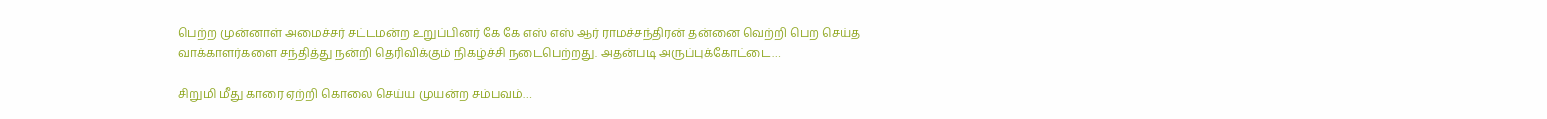பெற்ற முன்னாள் அமைச்சர் சட்டமன்ற உறுப்பினர் கே கே எஸ் எஸ் ஆர் ராமச்சந்திரன்‌ தன்னை வெற்றி பெற செய்த வாக்காளர்களை சந்தித்து நன்றி தெரிவிக்கும் நிகழ்ச்சி நடைபெற்றது. அதன்படி அருப்புக்கோட்டை…

சிறுமி மீது காரை ஏற்றி கொலை செய்ய முயன்ற சம்பவம்…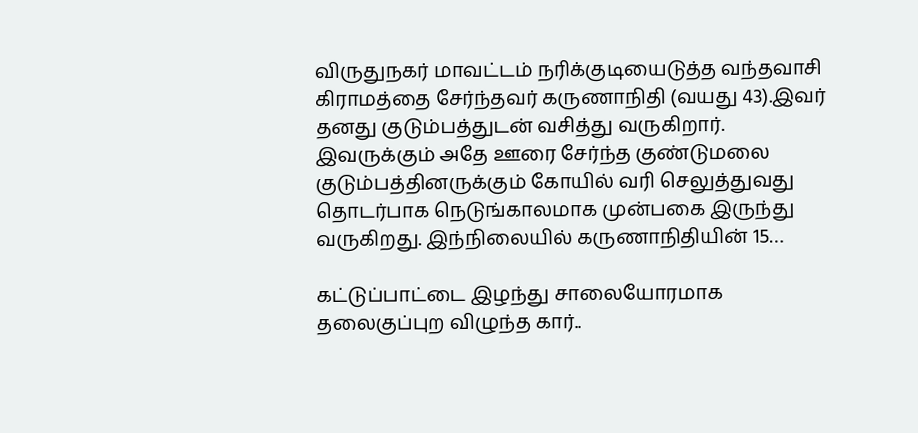விருதுநகர் மாவட்டம் நரிக்குடியைடுத்த வந்தவாசி கிராமத்தை சேர்ந்தவர் கருணாநிதி (வயது 43).இவர் தனது குடும்பத்துடன் வசித்து வருகிறார். இவருக்கும் அதே ஊரை சேர்ந்த குண்டுமலை குடும்பத்தினருக்கும் கோயில் வரி செலுத்துவது தொடர்பாக நெடுங்காலமாக முன்பகை இருந்து வருகிறது. இந்நிலையில் கருணாநிதியின் 15…

கட்டுப்பாட்டை இழந்து சாலையோரமாக தலைகுப்புற விழுந்த கார்..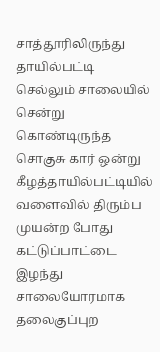சாத்தூரிலிருந்து தாயில்பட்டி செல்லும் சாலையில் சென்று கொண்டிருந்த சொகுசு கார் ஒன்று கீழத்தாயில்பட்டியில் வளைவில் திரும்ப முயன்ற போது கட்டுப்பாட்டை இழந்து சாலையோரமாக தலைகுப்புற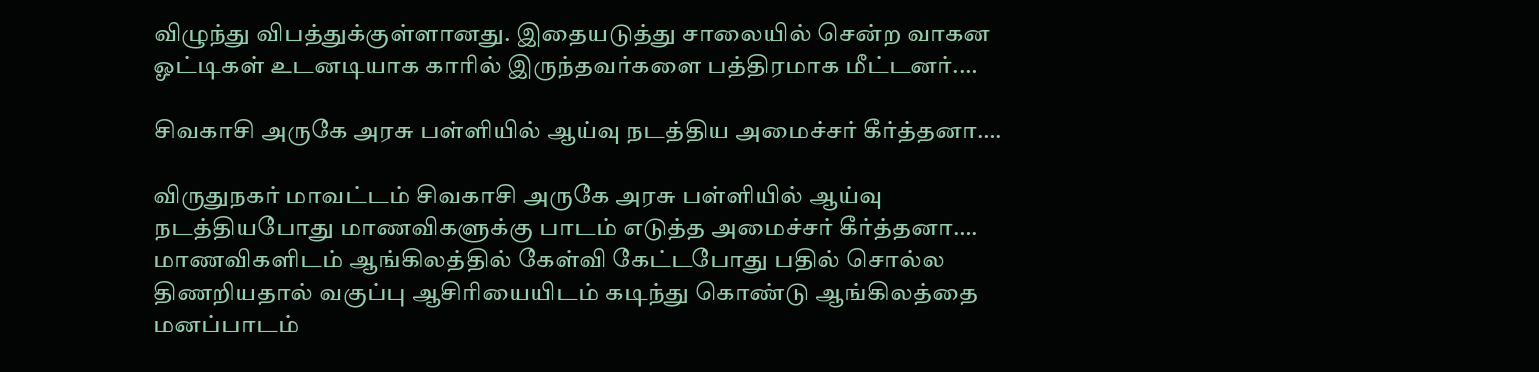விழுந்து விபத்துக்குள்ளானது. இதையடுத்து சாலையில் சென்ற வாகன ஓட்டிகள் உடனடியாக காரில் இருந்தவர்களை பத்திரமாக மீட்டனர்.…

சிவகாசி அருகே அரசு பள்ளியில் ஆய்வு நடத்திய அமைச்சர் கீர்த்தனா….

விருதுநகர் மாவட்டம் சிவகாசி அருகே அரசு பள்ளியில் ஆய்வு நடத்தியபோது மாணவிகளுக்கு பாடம் எடுத்த அமைச்சர் கீர்த்தனா…. மாணவிகளிடம் ஆங்கிலத்தில் கேள்வி கேட்டபோது பதில் சொல்ல திணறியதால் வகுப்பு ஆசிரியையிடம் கடிந்து கொண்டு ஆங்கிலத்தை மனப்பாடம்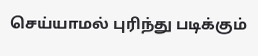செய்யாமல் புரிந்து படிக்கும்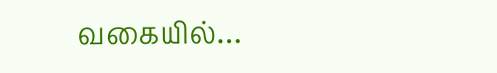வகையில்…